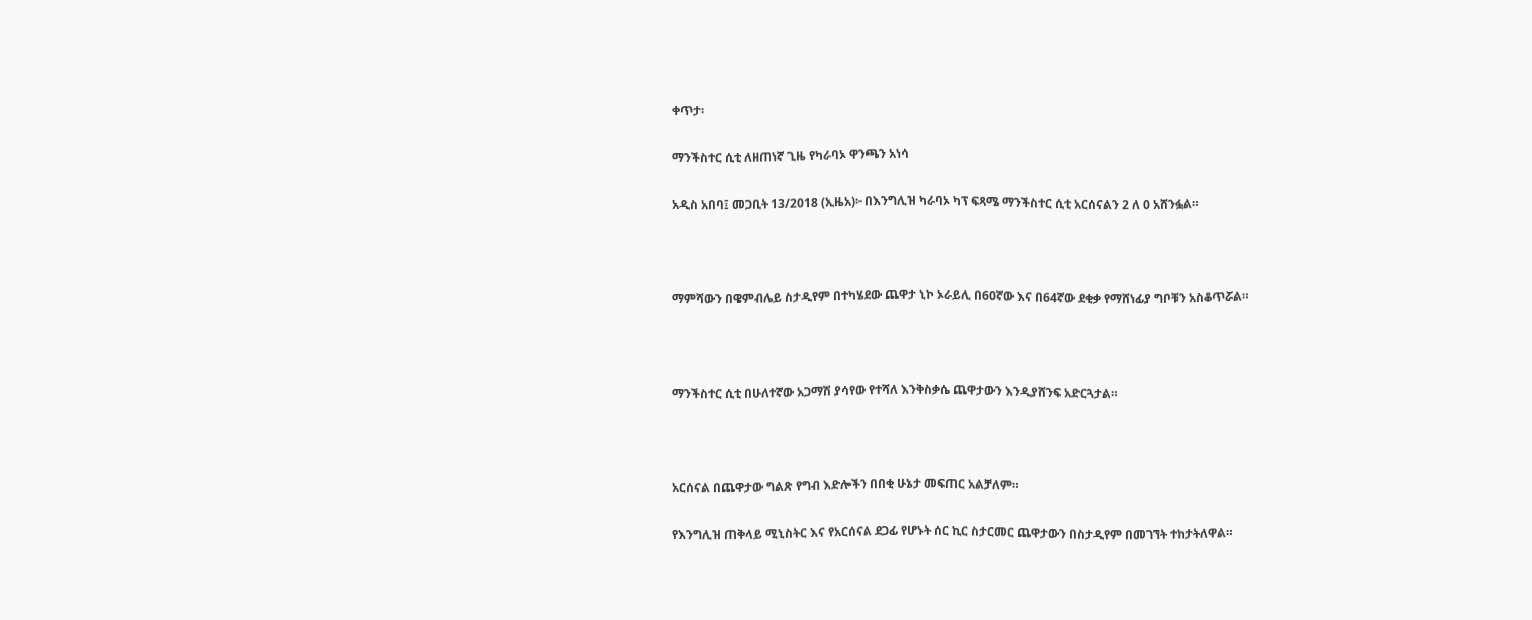ቀጥታ፡

ማንችስተር ሲቲ ለዘጠነኛ ጊዜ የካራባኦ ዋንጫን አነሳ

አዲስ አበባ፤ መጋቢት 13/2018 (ኢዜአ)፦ በእንግሊዝ ካራባኦ ካፕ ፍጻሜ ማንችስተር ሲቲ አርሰናልን 2 ለ 0 አሸንፏል።



ማምሻውን በዌምብሌይ ስታዲየም በተካሄደው ጨዋታ ኒኮ ኦራይሊ በ60ኛው እና በ64ኛው ደቂቃ የማሸነፊያ ግቦቹን አስቆጥሯል።



ማንችስተር ሲቲ በሁለተኛው አጋማሽ ያሳየው የተሻለ እንቅስቃሴ ጨዋታውን እንዲያሸንፍ አድርጓታል።



አርሰናል በጨዋታው ግልጽ የግብ እድሎችን በበቂ ሁኔታ መፍጠር አልቻለም።

የእንግሊዝ ጠቅላይ ሚኒስትር እና የአርሰናል ደጋፊ የሆኑት ሰር ኪር ስታርመር ጨዋታውን በስታዲየም በመገኘት ተከታትለዋል።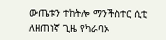ውጤቱን ተከትሎ ማንችስተር ሲቲ ለዘጠነኛ ጊዜ የካራባኦ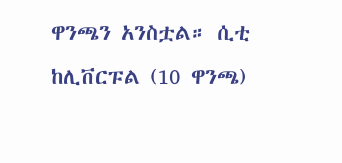ዋንጫን አንስቷል። ሲቲ ከሊቨርፑል (10 ዋንጫ)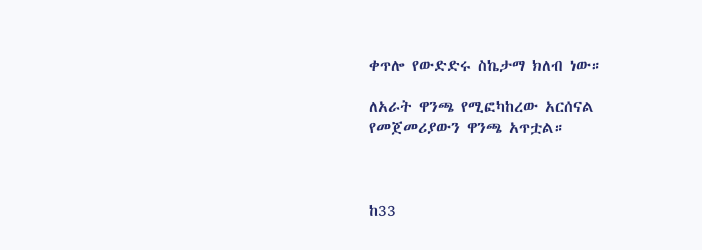ቀጥሎ የውድድሩ ስኬታማ ክለብ ነው።

ለአራት ዋንጫ የሚፎካከረው አርሰናል የመጀመሪያውን ዋንጫ አጥቷል።



ከ33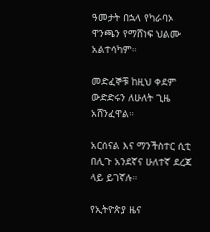ዓመታት በኋላ የካራባኦ ዋንጫን የማሸነፍ ህልሙ አልተሳካም።

መድፈኞቹ ከዚህ ቀደም ውድድሩን ለሁለት ጊዜ አሸንፈዋል።

አርሰናል እና ማንችስተር ሲቲ በሊጉ አንደኛና ሁለተኛ ደረጃ ላይ ይገኛሉ።

የኢትዮጵያ ዜና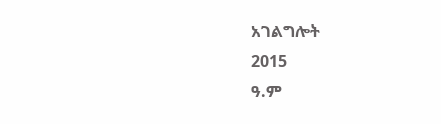አገልግሎት
2015
ዓ.ም